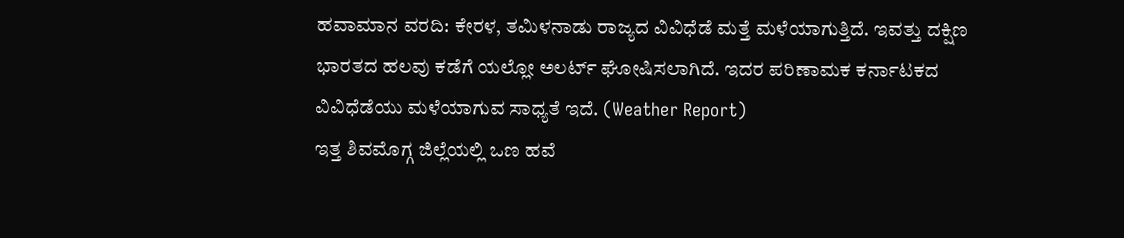ಹವಾಮಾನ ವರದಿ: ಕೇರಳ, ತಮಿಳನಾಡು ರಾಜ್ಯದ ವಿವಿಧೆಡೆ ಮತ್ತೆ ಮಳೆಯಾಗುತ್ತಿದೆ. ಇವತ್ತು ದಕ್ಷಿಣ ಭಾರತದ ಹಲವು ಕಡೆಗೆ ಯಲ್ಲೋ ಅಲರ್ಟ್ ಘೋಷಿಸಲಾಗಿದೆ. ಇದರ ಪರಿಣಾಮಕ ಕರ್ನಾಟಕದ ವಿವಿಧೆಡೆಯು ಮಳೆಯಾಗುವ ಸಾಧ್ಯತೆ ಇದೆ. (Weather Report)
ಇತ್ತ ಶಿವಮೊಗ್ಗ ಜಿಲ್ಲೆಯಲ್ಲಿ ಒಣ ಹವೆ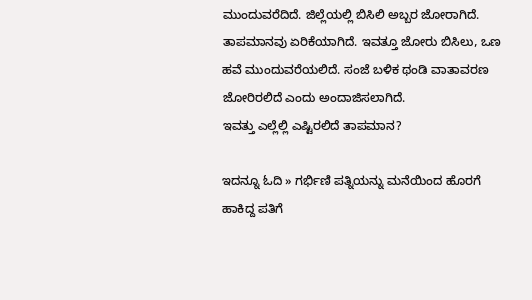ಮುಂದುವರೆದಿದೆ. ಜಿಲ್ಲೆಯಲ್ಲಿ ಬಿಸಿಲಿ ಅಬ್ಬರ ಜೋರಾಗಿದೆ. ತಾಪಮಾನವು ಏರಿಕೆಯಾಗಿದೆ. ಇವತ್ತೂ ಜೋರು ಬಿಸಿಲು, ಒಣ ಹವೆ ಮುಂದುವರೆಯಲಿದೆ. ಸಂಜೆ ಬಳಿಕ ಥಂಡಿ ವಾತಾವರಣ ಜೋರಿರಲಿದೆ ಎಂದು ಅಂದಾಜಿಸಲಾಗಿದೆ.
ಇವತ್ತು ಎಲ್ಲೆಲ್ಲಿ ಎಷ್ಟಿರಲಿದೆ ತಾಪಮಾನ?

ಇದನ್ನೂ ಓದಿ » ಗರ್ಭಿಣಿ ಪತ್ನಿಯನ್ನು ಮನೆಯಿಂದ ಹೊರಗೆ ಹಾಕಿದ್ದ ಪತಿಗೆ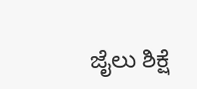ಜೈಲು ಶಿಕ್ಷೆ